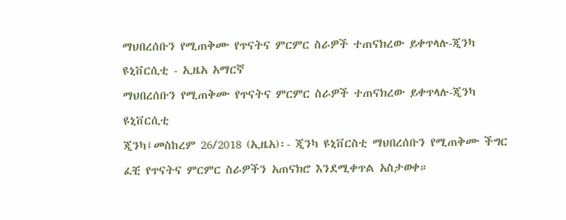ማህበረሰቡን የሚጠቅሙ የጥናትና ምርምር ስራዎች ተጠናክረው ይቀጥላሉ-ጂንካ ዩኒቨርሲቲ - ኢዜአ አማርኛ
ማህበረሰቡን የሚጠቅሙ የጥናትና ምርምር ስራዎች ተጠናክረው ይቀጥላሉ-ጂንካ ዩኒቨርሲቲ
ጂንካ፤መስከረም 26/2018 (ኢዜአ)፡- ጂንካ ዩኒቨርስቲ ማህበረሰቡን የሚጠቅሙ ችግር ፈቺ የጥናትና ምርምር ስራዎችን አጠናክሮ እንደሚቀጥል አስታወቀ።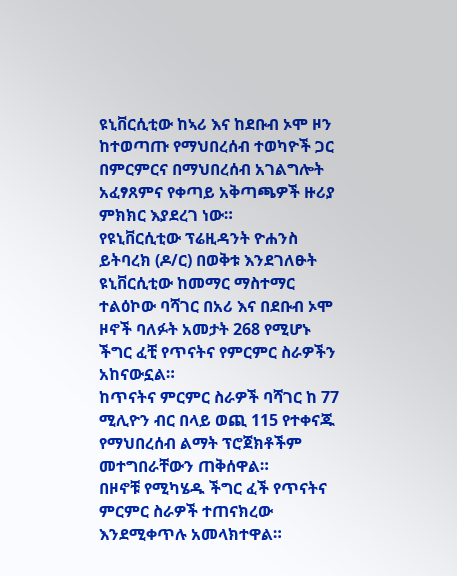ዩኒቨርሲቲው ከኣሪ እና ከደቡብ ኦሞ ዞን ከተወጣጡ የማህበረሰብ ተወካዮች ጋር በምርምርና በማህበረሰብ አገልግሎት አፈፃጸምና የቀጣይ አቅጣጫዎች ዙሪያ ምክክር እያደረገ ነው።
የዩኒቨርሲቲው ፕሬዚዳንት ዮሐንስ ይትባረክ (ዶ/ር) በወቅቱ እንደገለፁት ዩኒቨርሲቲው ከመማር ማስተማር ተልዕኮው ባሻገር በአሪ እና በደቡብ ኦሞ ዞኖች ባለፉት አመታት 268 የሚሆኑ ችግር ፈቺ የጥናትና የምርምር ስራዎችን አከናውኗል።
ከጥናትና ምርምር ስራዎች ባሻገር ከ 77 ሚሊዮን ብር በላይ ወጪ 115 የተቀናጁ የማህበረሰብ ልማት ፕሮጀክቶችም መተግበራቸውን ጠቅሰዋል።
በዞኖቹ የሚካሄዱ ችግር ፈች የጥናትና ምርምር ስራዎች ተጠናክረው እንደሚቀጥሉ አመላክተዋል።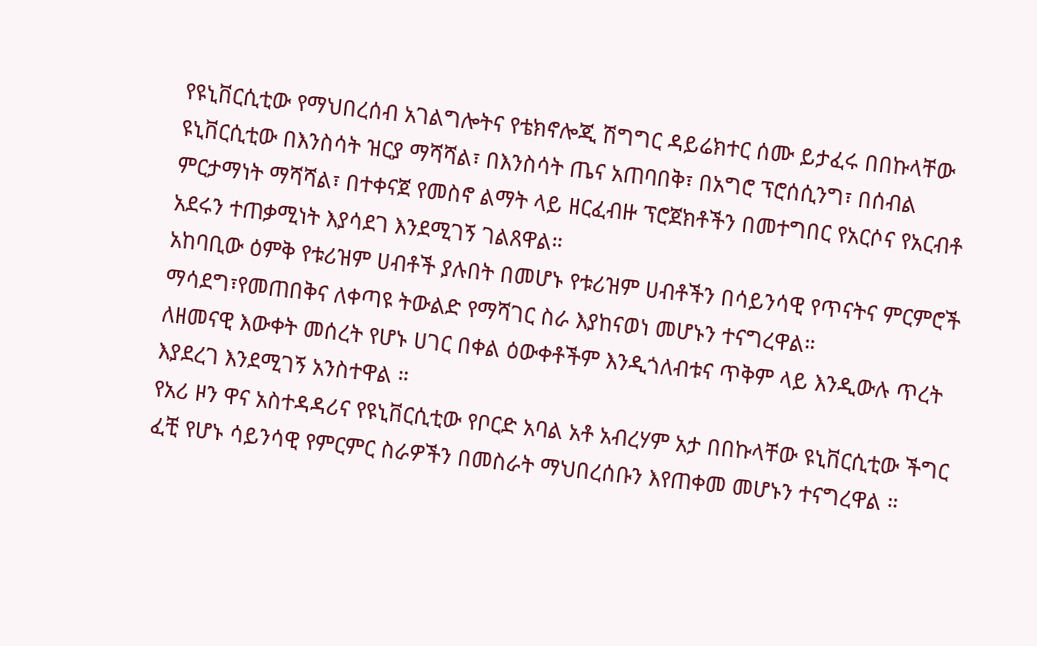የዩኒቨርሲቲው የማህበረሰብ አገልግሎትና የቴክኖሎጂ ሽግግር ዳይሬክተር ሰሙ ይታፈሩ በበኩላቸው ዩኒቨርሲቲው በእንስሳት ዝርያ ማሻሻል፣ በእንስሳት ጤና አጠባበቅ፣ በአግሮ ፕሮሰሲንግ፣ በሰብል ምርታማነት ማሻሻል፣ በተቀናጀ የመስኖ ልማት ላይ ዘርፈብዙ ፕሮጀክቶችን በመተግበር የአርሶና የአርብቶ አደሩን ተጠቃሚነት እያሳደገ እንደሚገኝ ገልጸዋል።
አከባቢው ዕምቅ የቱሪዝም ሀብቶች ያሉበት በመሆኑ የቱሪዝም ሀብቶችን በሳይንሳዊ የጥናትና ምርምሮች ማሳደግ፣የመጠበቅና ለቀጣዩ ትውልድ የማሻገር ስራ እያከናወነ መሆኑን ተናግረዋል።
ለዘመናዊ እውቀት መሰረት የሆኑ ሀገር በቀል ዕውቀቶችም እንዲጎለብቱና ጥቅም ላይ እንዲውሉ ጥረት እያደረገ እንደሚገኝ አንስተዋል ።
የአሪ ዞን ዋና አስተዳዳሪና የዩኒቨርሲቲው የቦርድ አባል አቶ አብረሃም አታ በበኩላቸው ዩኒቨርሲቲው ችግር ፈቺ የሆኑ ሳይንሳዊ የምርምር ስራዎችን በመስራት ማህበረሰቡን እየጠቀመ መሆኑን ተናግረዋል ።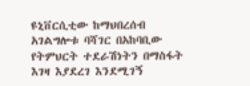ዩኒቨርሲቲው ከማህበረሰብ አገልግሎቱ ባሻገር በአከባቢው የትምህርት ተደራሽነትን በማስፋት እገዛ እያደረገ እንደሚገኝ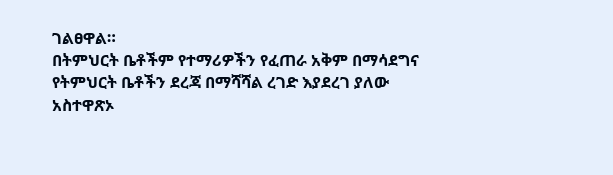ገልፀዋል።
በትምህርት ቤቶችም የተማሪዎችን የፈጠራ አቅም በማሳደግና የትምህርት ቤቶችን ደረጃ በማሻሻል ረገድ እያደረገ ያለው አስተዋጽኦ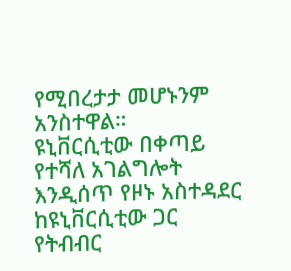የሚበረታታ መሆኑንም አንስተዋል።
ዩኒቨርሲቲው በቀጣይ የተሻለ አገልግሎት እንዲሰጥ የዞኑ አስተዳደር ከዩኒቨርሲቲው ጋር የትብብር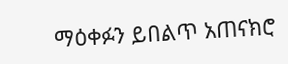ማዕቀፉን ይበልጥ አጠናክሮ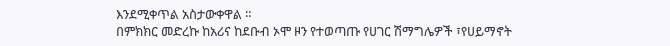እንደሚቀጥል አስታውቀዋል ።
በምክክር መድረኩ ከአሪና ከደቡብ ኦሞ ዞን የተወጣጡ የሀገር ሽማግሌዎች ፣የሀይማኖት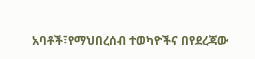አባቶች፣የማህበረሰብ ተወካዮችና በየደረጃው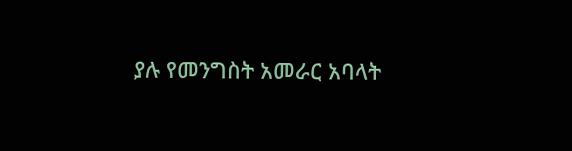ያሉ የመንግስት አመራር አባላት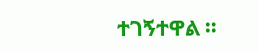ተገኝተዋል ።